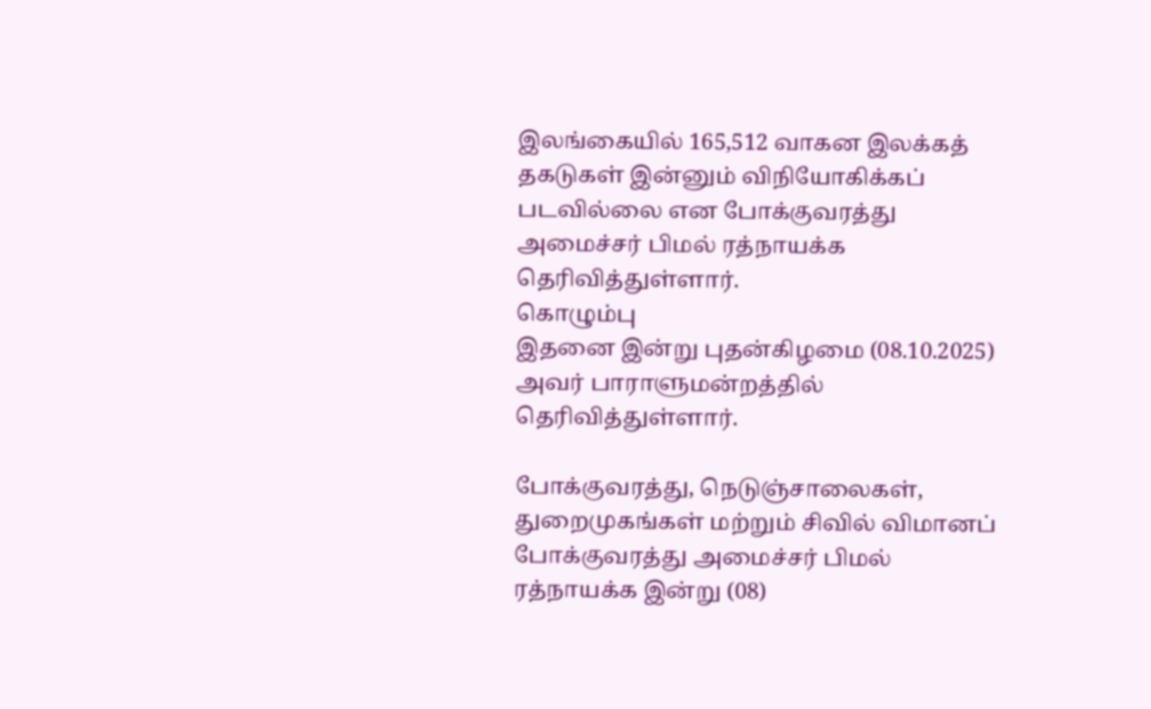இலங்கையில் 165,512 வாகன இலக்கத் தகடுகள் இன்னும் விநியோகிக்கப் படவில்லை என போக்குவரத்து அமைச்சர் பிமல் ரத்நாயக்க தெரிவித்துள்ளார்.
கொழும்பு
இதனை இன்று புதன்கிழமை (08.10.2025) அவர் பாராளுமன்றத்தில் தெரிவித்துள்ளார்.

போக்குவரத்து, நெடுஞ்சாலைகள், துறைமுகங்கள் மற்றும் சிவில் விமானப் போக்குவரத்து அமைச்சர் பிமல் ரத்நாயக்க இன்று (08)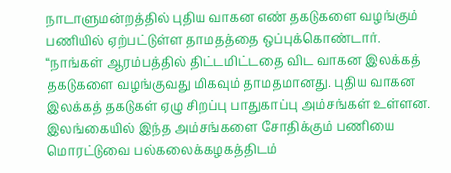நாடாளுமன்றத்தில் புதிய வாகன எண் தகடுகளை வழங்கும் பணியில் ஏற்பட்டுள்ள தாமதத்தை ஒப்புக்கொண்டார்.
“நாங்கள் ஆரம்பத்தில் திட்டமிட்டதை விட வாகன இலக்கத் தகடுகளை வழங்குவது மிகவும் தாமதமானது. புதிய வாகன இலக்கத் தகடுகள் ஏழு சிறப்பு பாதுகாப்பு அம்சங்கள் உள்ளன. இலங்கையில் இந்த அம்சங்களை சோதிக்கும் பணியை மொரட்டுவை பல்கலைக்கழகத்திடம்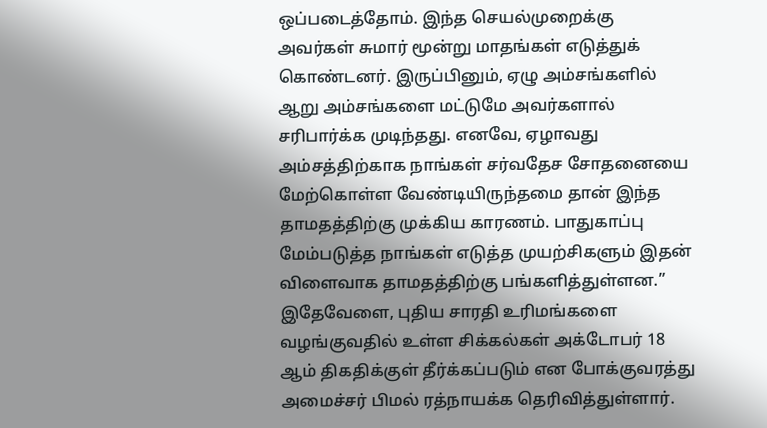ஒப்படைத்தோம். இந்த செயல்முறைக்கு அவர்கள் சுமார் மூன்று மாதங்கள் எடுத்துக் கொண்டனர். இருப்பினும், ஏழு அம்சங்களில் ஆறு அம்சங்களை மட்டுமே அவர்களால் சரிபார்க்க முடிந்தது. எனவே, ஏழாவது அம்சத்திற்காக நாங்கள் சர்வதேச சோதனையை மேற்கொள்ள வேண்டியிருந்தமை தான் இந்த தாமதத்திற்கு முக்கிய காரணம். பாதுகாப்பு மேம்படுத்த நாங்கள் எடுத்த முயற்சிகளும் இதன் விளைவாக தாமதத்திற்கு பங்களித்துள்ளன.”
இதேவேளை, புதிய சாரதி உரிமங்களை வழங்குவதில் உள்ள சிக்கல்கள் அக்டோபர் 18 ஆம் திகதிக்குள் தீர்க்கப்படும் என போக்குவரத்து அமைச்சர் பிமல் ரத்நாயக்க தெரிவித்துள்ளார்.